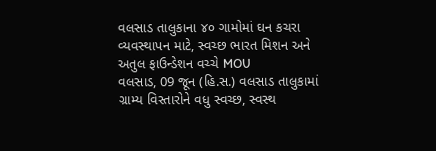વલસાડ તાલુકાના ૪૦ ગામોમાં ઘન કચરા વ્યવસ્થાપન માટે, સ્વચ્છ ભારત મિશન અને અતુલ ફાઉન્ડેશન વચ્ચે MOU
વલસાડ, 09 જૂન (હિ.સ.) વલસાડ તાલુકામાં ગ્રામ્ય વિસ્તારોને વધુ સ્વચ્છ, સ્વસ્થ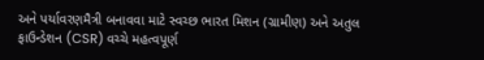અને પર્યાવરણમૈત્રી બનાવવા માટે સ્વચ્છ ભારત મિશન (ગ્રામીણ) અને અતુલ ફાઉન્ડેશન (CSR) વચ્ચે મહત્વપૂર્ણ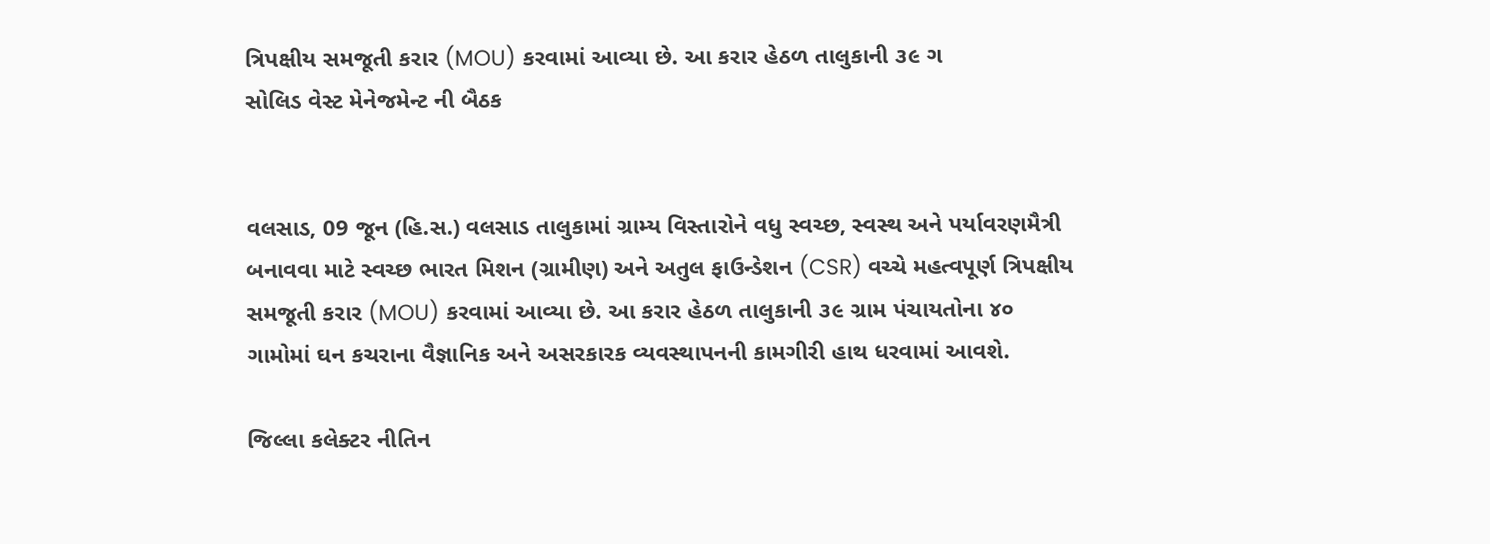ત્રિપક્ષીય સમજૂતી કરાર (MOU) કરવામાં આવ્યા છે. આ કરાર હેઠળ તાલુકાની ૩૯ ગ
સોલિડ વેસ્ટ મેનેજમેન્ટ ની બૈઠક


વલસાડ, 09 જૂન (હિ.સ.) વલસાડ તાલુકામાં ગ્રામ્ય વિસ્તારોને વધુ સ્વચ્છ, સ્વસ્થ અને પર્યાવરણમૈત્રી બનાવવા માટે સ્વચ્છ ભારત મિશન (ગ્રામીણ) અને અતુલ ફાઉન્ડેશન (CSR) વચ્ચે મહત્વપૂર્ણ ત્રિપક્ષીય સમજૂતી કરાર (MOU) કરવામાં આવ્યા છે. આ કરાર હેઠળ તાલુકાની ૩૯ ગ્રામ પંચાયતોના ૪૦ ગામોમાં ઘન કચરાના વૈજ્ઞાનિક અને અસરકારક વ્યવસ્થાપનની કામગીરી હાથ ધરવામાં આવશે.

જિલ્લા કલેક્ટર નીતિન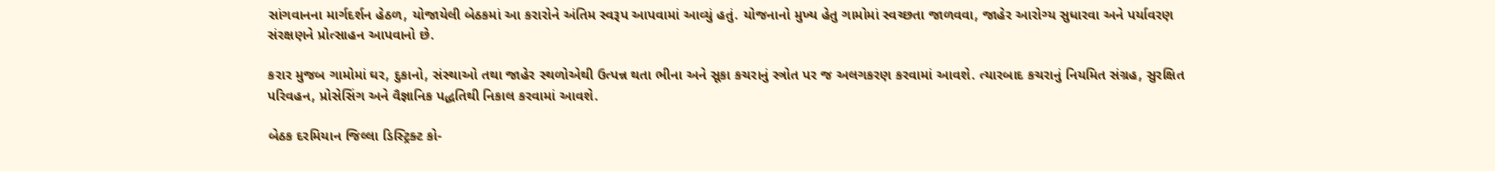સાંગવાનના માર્ગદર્શન હેઠળ, યોજાયેલી બેઠકમાં આ કરારોને અંતિમ સ્વરૂપ આપવામાં આવ્યું હતું. યોજનાનો મુખ્ય હેતુ ગામોમાં સ્વચ્છતા જાળવવા, જાહેર આરોગ્ય સુધારવા અને પર્યાવરણ સંરક્ષણને પ્રોત્સાહન આપવાનો છે.

કરાર મુજબ ગામોમાં ઘર, દુકાનો, સંસ્થાઓ તથા જાહેર સ્થળોએથી ઉત્પન્ન થતા ભીના અને સૂકા કચરાનું સ્ત્રોત પર જ અલગકરણ કરવામાં આવશે. ત્યારબાદ કચરાનું નિયમિત સંગ્રહ, સુરક્ષિત પરિવહન, પ્રોસેસિંગ અને વૈજ્ઞાનિક પદ્ધતિથી નિકાલ કરવામાં આવશે.

બેઠક દરમિયાન જિલ્લા ડિસ્ટ્રિક્ટ કો-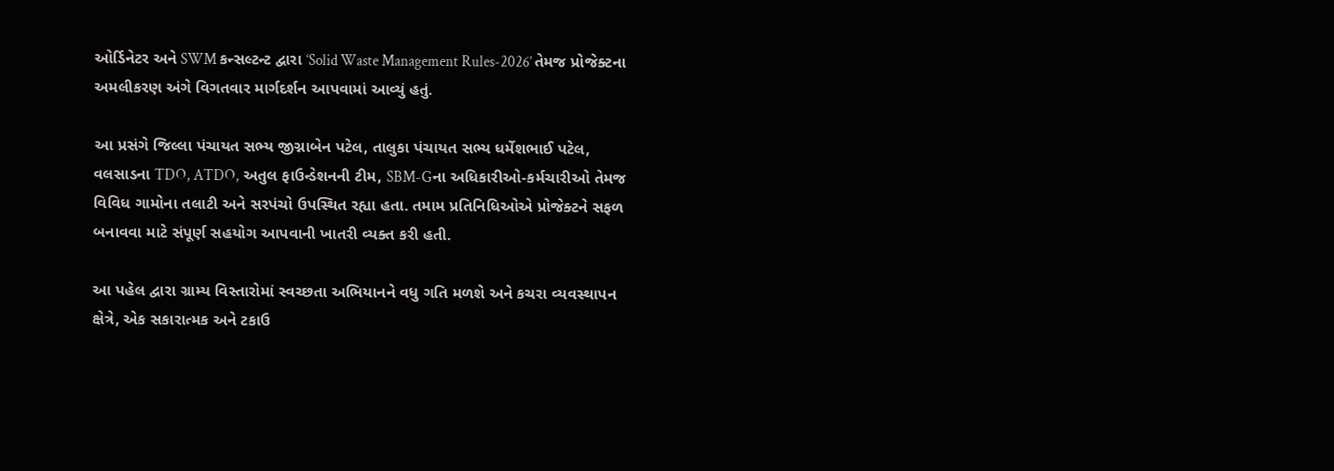ઓર્ડિનેટર અને SWM કન્સલ્ટન્ટ દ્વારા ‘Solid Waste Management Rules-2026’ તેમજ પ્રોજેક્ટના અમલીકરણ અંગે વિગતવાર માર્ગદર્શન આપવામાં આવ્યું હતું.

આ પ્રસંગે જિલ્લા પંચાયત સભ્ય જીગ્નાબેન પટેલ, તાલુકા પંચાયત સભ્ય ધર્મેશભાઈ પટેલ, વલસાડના TDO, ATDO, અતુલ ફાઉન્ડેશનની ટીમ, SBM-Gના અધિકારીઓ-કર્મચારીઓ તેમજ વિવિધ ગામોના તલાટી અને સરપંચો ઉપસ્થિત રહ્યા હતા. તમામ પ્રતિનિધિઓએ પ્રોજેક્ટને સફળ બનાવવા માટે સંપૂર્ણ સહયોગ આપવાની ખાતરી વ્યક્ત કરી હતી.

આ પહેલ દ્વારા ગ્રામ્ય વિસ્તારોમાં સ્વચ્છતા અભિયાનને વધુ ગતિ મળશે અને કચરા વ્યવસ્થાપન ક્ષેત્રે, એક સકારાત્મક અને ટકાઉ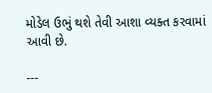મોડેલ ઉભું થશે તેવી આશા વ્યક્ત કરવામાં આવી છે.

---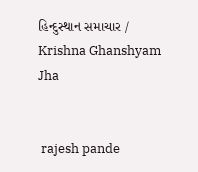હિન્દુસ્થાન સમાચાર / Krishna Ghanshyam Jha


 rajesh pande